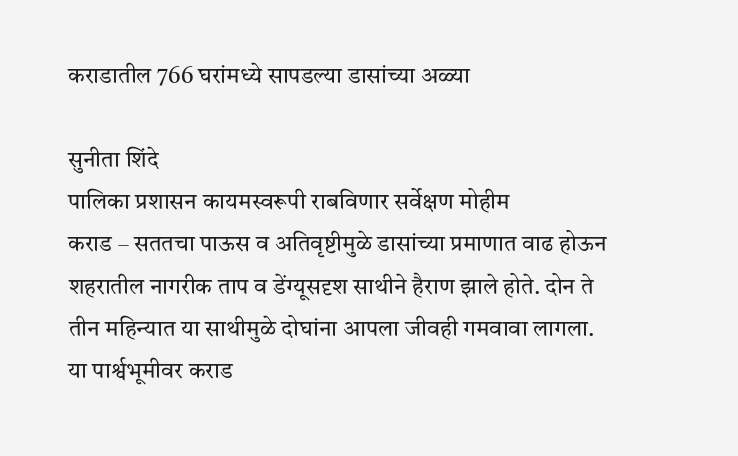कराडातील 766 घरांमध्ये सापडल्या डासांच्या अळ्या

सुनीता शिंदे
पालिका प्रशासन कायमस्वरूपी राबविणार सर्वेक्षण मोहीम
कराड – सततचा पाऊस व अतिवृष्टीमुळे डासांच्या प्रमाणात वाढ होऊन शहरातील नागरीक ताप व डेंग्यूसदृश साथीने हैराण झाले होते. दोन ते तीन महिन्यात या साथीमुळे दोघांना आपला जीवही गमवावा लागला. या पार्श्वभूमीवर कराड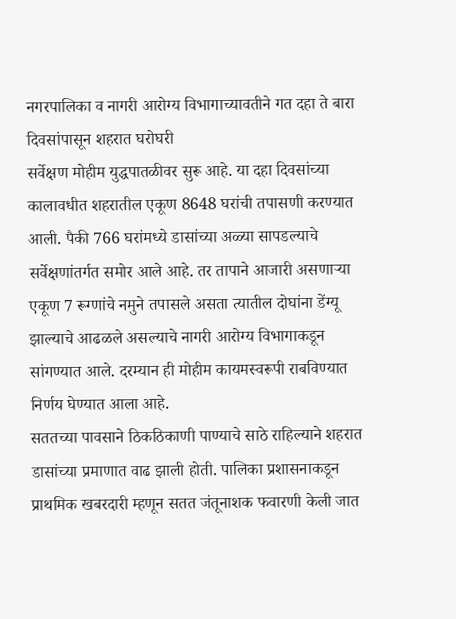नगरपालिका व नागरी आरोग्य विभागाच्यावतीने गत दहा ते बारा दिवसांपासून शहरात घरोघरी
सर्वेक्षण मोहीम युद्धपातळीवर सुरू आहे. या दहा दिवसांच्या कालावधीत शहरातील एकूण 8648 घरांची तपासणी करण्यात आली. पैकी 766 घरांमध्ये डासांच्या अळ्या सापडल्याचे सर्वेक्षणांतर्गत समोर आले आहे. तर तापाने आजारी असणाऱ्या एकूण 7 रूग्णांचे नमुने तपासले असता त्यातील दोघांना डेंग्यू झाल्याचे आढळले असल्याचे नागरी आरोग्य विभागाकडून सांगण्यात आले. दरम्यान ही मोहीम कायमस्वरूपी राबविण्यात निर्णय घेण्यात आला आहे.
सततच्या पावसाने ठिकठिकाणी पाण्याचे साठे राहिल्याने शहरात डासांच्या प्रमाणात वाढ झाली होती. पालिका प्रशासनाकडून प्राथमिक खबरदारी म्हणून सतत जंतूनाशक फवारणी केली जात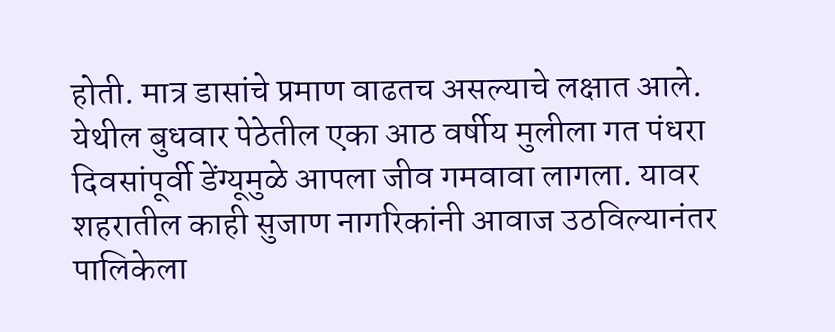होती. मात्र डासांचे प्रमाण वाढतच असल्याचे लक्षात आले. येथील बुधवार पेठेतील एका आठ वर्षीय मुलीला गत पंधरा दिवसांपूर्वी डेंग्यूमुळे आपला जीव गमवावा लागला. यावर शहरातील काही सुजाण नागरिकांनी आवाज उठविल्यानंतर पालिकेला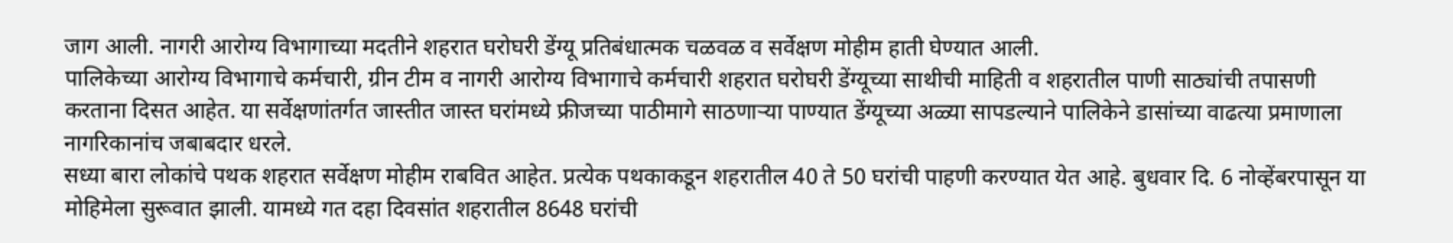जाग आली. नागरी आरोग्य विभागाच्या मदतीने शहरात घरोघरी डेंग्यू प्रतिबंधात्मक चळवळ व सर्वेक्षण मोहीम हाती घेण्यात आली.
पालिकेच्या आरोग्य विभागाचे कर्मचारी, ग्रीन टीम व नागरी आरोग्य विभागाचे कर्मचारी शहरात घरोघरी डेंग्यूच्या साथीची माहिती व शहरातील पाणी साठ्यांची तपासणी करताना दिसत आहेत. या सर्वेक्षणांतर्गत जास्तीत जास्त घरांमध्ये फ्रीजच्या पाठीमागे साठणाऱ्या पाण्यात डेंग्यूच्या अळ्या सापडल्याने पालिकेने डासांच्या वाढत्या प्रमाणाला नागरिकानांच जबाबदार धरले.
सध्या बारा लोकांचे पथक शहरात सर्वेक्षण मोहीम राबवित आहेत. प्रत्येक पथकाकडून शहरातील 40 ते 50 घरांची पाहणी करण्यात येत आहे. बुधवार दि. 6 नोव्हेंबरपासून या मोहिमेला सुरूवात झाली. यामध्ये गत दहा दिवसांत शहरातील 8648 घरांची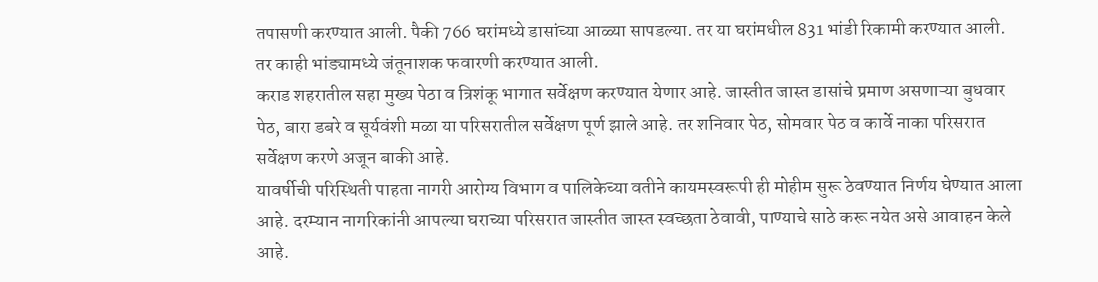तपासणी करण्यात आली. पैकी 766 घरांमध्ये डासांच्या आळ्या सापडल्या. तर या घरांमधील 831 भांडी रिकामी करण्यात आली. तर काही भांड्यामध्ये जंतूनाशक फवारणी करण्यात आली.
कराड शहरातील सहा मुख्य पेठा व त्रिशंकू भागात सर्वेक्षण करण्यात येणार आहे. जास्तीत जास्त डासांचे प्रमाण असणाऱ्या बुधवार पेठ, बारा डबरे व सूर्यवंशी मळा या परिसरातील सर्वेक्षण पूर्ण झाले आहे. तर शनिवार पेठ, सोमवार पेठ व कार्वे नाका परिसरात सर्वेक्षण करणे अजून बाकी आहे.
यावर्षीची परिस्थिती पाहता नागरी आरोग्य विभाग व पालिकेच्या वतीने कायमस्वरूपी ही मोहीम सुरू ठेवण्यात निर्णय घेण्यात आला आहे. दरम्यान नागरिकांनी आपल्या घराच्या परिसरात जास्तीत जास्त स्वच्छता ठेवावी, पाण्याचे साठे करू नयेत असे आवाहन केले आहे.